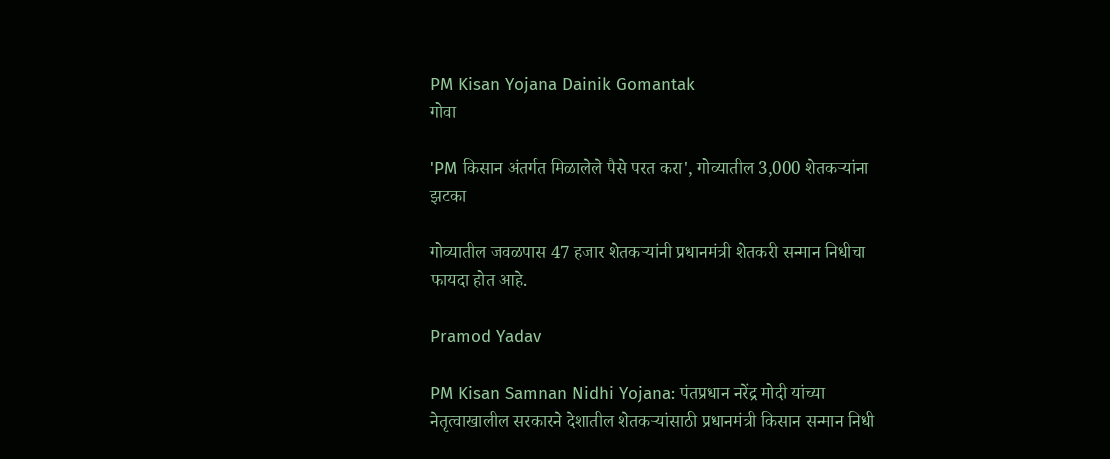PM Kisan Yojana Dainik Gomantak
गोवा

'PM किसान अंतर्गत मिळालेले पैसे परत करा', गोव्यातील 3,000 शेतकऱ्यांना झटका

गोव्यातील जवळपास 47 हजार शेतकऱ्यांनी प्रधानमंत्री शेतकरी सन्मान निधीचा फायदा होत आहे.

Pramod Yadav

PM Kisan Samnan Nidhi Yojana: पंतप्रधान नरेंद्र मोदी यांच्या नेतृत्वाखालील सरकारने देशातील शेतकऱ्यांसाठी प्रधानमंत्री किसान सन्मान निधी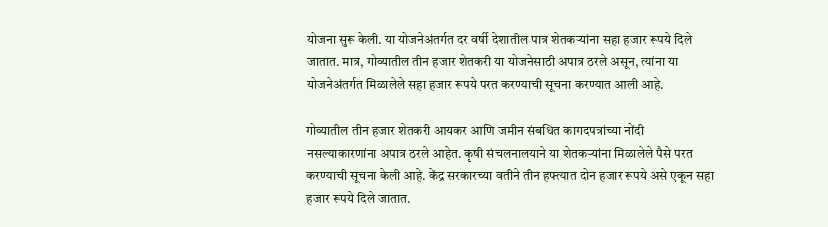योजना सुरू केली. या योजनेअंतर्गत दर वर्षी देशातील पात्र शेतकऱ्यांना सहा हजार रूपये दिले जातात. मात्र, गोव्यातील तीन हजार शेतकरी या योजनेसाठी अपात्र ठरले असून, त्यांना या योजनेअंतर्गत मिळालेले सहा हजार रूपये परत करण्याची सूचना करण्यात आली आहे.

गोव्यातील तीन हजार शेतकरी आयकर आणि जमीन संबधित कागदपत्रांच्या नोंदी नसल्याकारणांना अपात्र ठरले आहेत. कृषी संचलनालयाने या शेतकऱ्यांना मिळालेले पैसे परत करण्याची सूचना केली आहे. केंद्र सरकारच्या वतीने तीन हफ्त्यात दोन हजार रूपये असे एकून सहा हजार रूपये दिले जातात.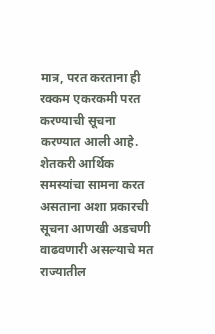मात्र, परत करताना ही रक्कम एकरकमी परत करण्याची सूचना करण्यात आली आहे. शेतकरी आर्थिक समस्यांचा सामना करत असताना अशा प्रकारची सूचना आणखी अडचणी वाढवणारी असल्याचे मत राज्यातील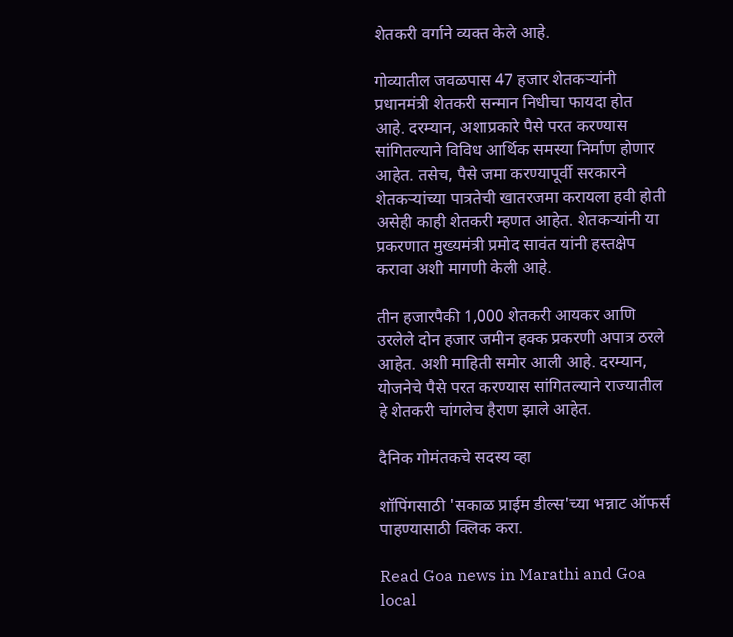शेतकरी वर्गाने व्यक्त केले आहे.

गोव्यातील जवळपास 47 हजार शेतकऱ्यांनी प्रधानमंत्री शेतकरी सन्मान निधीचा फायदा होत आहे. दरम्यान, अशाप्रकारे पैसे परत करण्यास सांगितल्याने विविध आर्थिक समस्या निर्माण होणार आहेत. तसेच, पैसे जमा करण्यापूर्वी सरकारने शेतकऱ्यांच्या पात्रतेची खातरजमा करायला हवी होती असेही काही शेतकरी म्हणत आहेत. शेतकऱ्यांनी या प्रकरणात मुख्यमंत्री प्रमोद सावंत यांनी हस्तक्षेप करावा अशी मागणी केली आहे.

तीन हजारपैकी 1,000 शेतकरी आयकर आणि उरलेले दोन हजार जमीन हक्क प्रकरणी अपात्र ठरले आहेत. अशी माहिती समोर आली आहे. दरम्यान, योजनेचे पैसे परत करण्यास सांगितल्याने राज्यातील हे शेतकरी चांगलेच हैराण झाले आहेत.

दैनिक गोमंतकचे सदस्य व्हा

शॉपिंगसाठी 'सकाळ प्राईम डील्स'च्या भन्नाट ऑफर्स पाहण्यासाठी क्लिक करा.

Read Goa news in Marathi and Goa local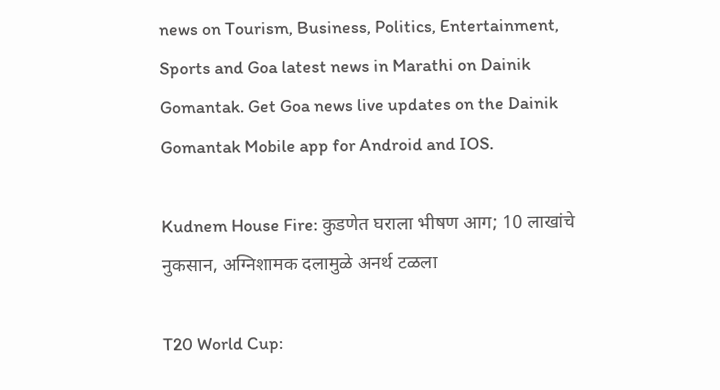news on Tourism, Business, Politics, Entertainment, Sports and Goa latest news in Marathi on Dainik Gomantak. Get Goa news live updates on the Dainik Gomantak Mobile app for Android and IOS.

Kudnem House Fire: कुडणेत घराला भीषण आग; 10 लाखांचे नुकसान, अग्निशामक दलामुळे अनर्थ टळला

T20 World Cup: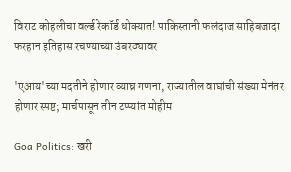विराट कोहलीचा वर्ल्ड रेकॉर्ड धोक्यात! पाकिस्तानी फलंदाज साहिबजादा फरहान इतिहास रचण्याच्या उंबरठ्यावर

'एआय'च्या मदतीने होणार व्याघ्र गणना, राज्यातील वाघांची संख्या मेनंतर होणार स्पष्ट; मार्चपासून तीन टप्प्यांत मोहीम

Goa Politics: खरी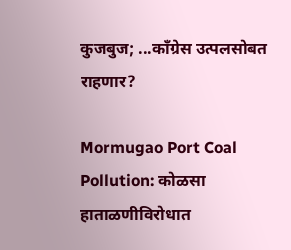कुजबुज; ...काँग्रेस उत्‍पलसोबत राहणार?

Mormugao Port Coal Pollution: कोळसा हाताळणीविरोधात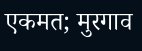एकमत; मुरगाव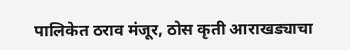पालिकेत ठराव मंजूर, ठोस कृती आराखड्याचा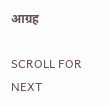आग्रह

SCROLL FOR NEXT